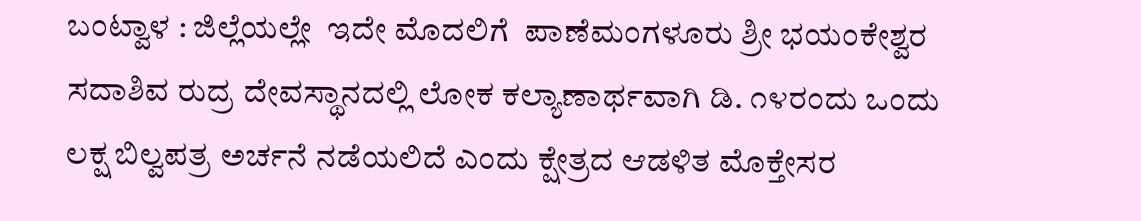ಬಂಟ್ವಾಳ : ಜಿಲ್ಲೆಯಲ್ಲೇ  ಇದೇ ಮೊದಲಿಗೆ  ಪಾಣೆಮಂಗಳೂರು ಶ್ರೀ ಭಯಂಕೇಶ್ವರ ಸದಾಶಿವ ರುದ್ರ ದೇವಸ್ಥಾನದಲ್ಲಿ ಲೋಕ ಕಲ್ಯಾಣಾರ್ಥವಾಗಿ ಡಿ. ೧೪ರಂದು ಒಂದು ಲಕ್ಷ ಬಿಲ್ವಪತ್ರ ಅರ್ಚನೆ ನಡೆಯಲಿದೆ ಎಂದು ಕ್ಷೇತ್ರದ ಆಡಳಿತ ಮೊಕ್ತೇಸರ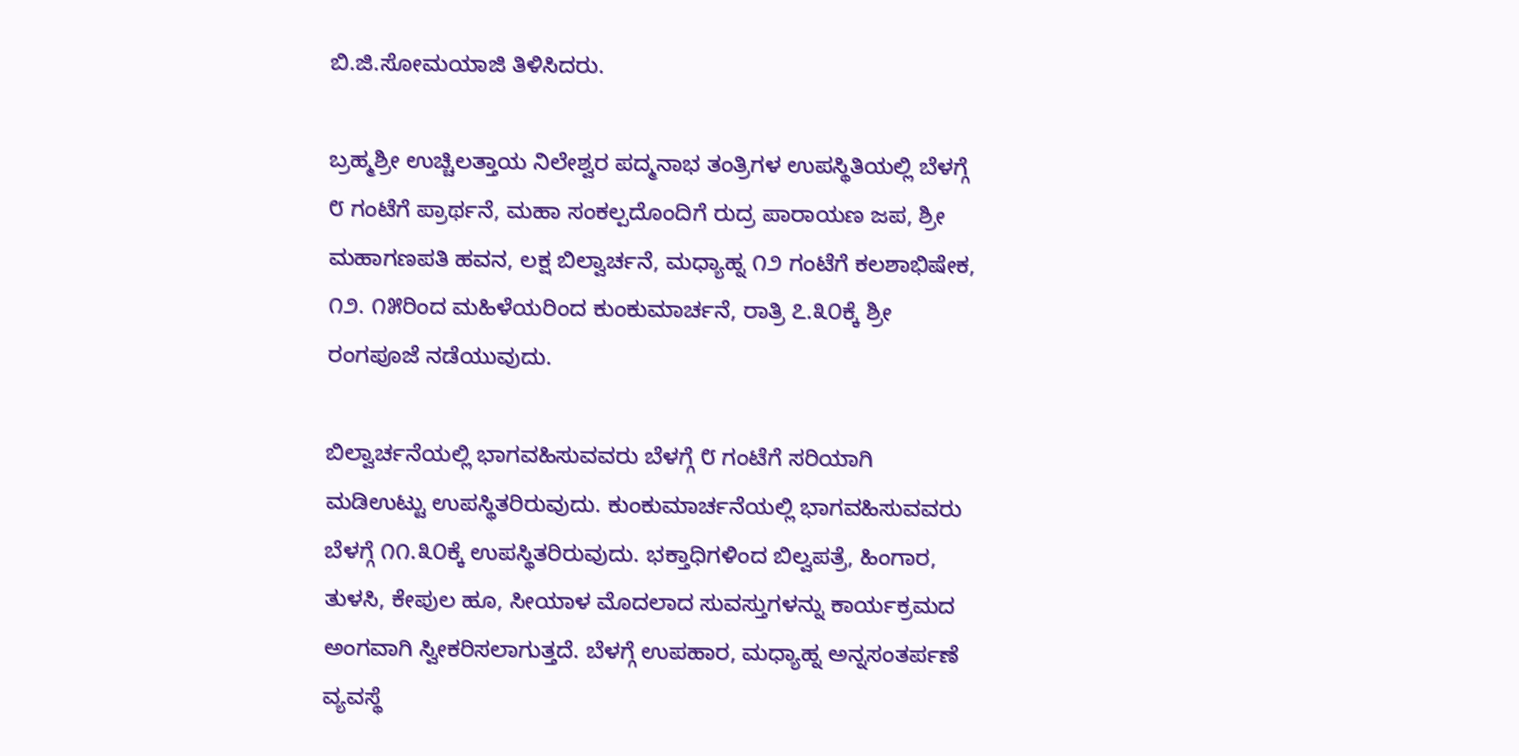ಬಿ.ಜಿ.ಸೋಮಯಾಜಿ ತಿಳಿಸಿದರು.

ಬ್ರಹ್ಮಶ್ರೀ ಉಚ್ಚಿಲತ್ತಾಯ ನಿಲೇಶ್ವರ ಪದ್ಮನಾಭ ತಂತ್ರಿಗಳ ಉಪಸ್ಥಿತಿಯಲ್ಲಿ ಬೆಳಗ್ಗೆ ೮ ಗಂಟೆಗೆ ಪ್ರಾರ್ಥನೆ, ಮಹಾ ಸಂಕಲ್ಪದೊಂದಿಗೆ ರುದ್ರ ಪಾರಾಯಣ ಜಪ, ಶ್ರೀ ಮಹಾಗಣಪತಿ ಹವನ, ಲಕ್ಷ ಬಿಲ್ವಾರ್ಚನೆ, ಮಧ್ಯಾಹ್ನ ೧೨ ಗಂಟೆಗೆ ಕಲಶಾಭಿಷೇಕ, ೧೨. ೧೫ರಿಂದ ಮಹಿಳೆಯರಿಂದ ಕುಂಕುಮಾರ್ಚನೆ, ರಾತ್ರಿ ೭.೩೦ಕ್ಕೆ ಶ್ರೀ ರಂಗಪೂಜೆ ನಡೆಯುವುದು.

ಬಿಲ್ವಾರ್ಚನೆಯಲ್ಲಿ ಭಾಗವಹಿಸುವವರು ಬೆಳಗ್ಗೆ ೮ ಗಂಟೆಗೆ ಸರಿಯಾಗಿ ಮಡಿಉಟ್ಟು ಉಪಸ್ಥಿತರಿರುವುದು. ಕುಂಕುಮಾರ್ಚನೆಯಲ್ಲಿ ಭಾಗವಹಿಸುವವರು ಬೆಳಗ್ಗೆ ೧೧.೩೦ಕ್ಕೆ ಉಪಸ್ಥಿತರಿರುವುದು. ಭಕ್ತಾಧಿಗಳಿಂದ ಬಿಲ್ವಪತ್ರೆ, ಹಿಂಗಾರ, ತುಳಸಿ, ಕೇಪುಲ ಹೂ, ಸೀಯಾಳ ಮೊದಲಾದ ಸುವಸ್ತುಗಳನ್ನು ಕಾರ್ಯಕ್ರಮದ ಅಂಗವಾಗಿ ಸ್ವೀಕರಿಸಲಾಗುತ್ತದೆ. ಬೆಳಗ್ಗೆ ಉಪಹಾರ, ಮಧ್ಯಾಹ್ನ ಅನ್ನಸಂತರ್ಪಣೆ ವ್ಯವಸ್ಥೆ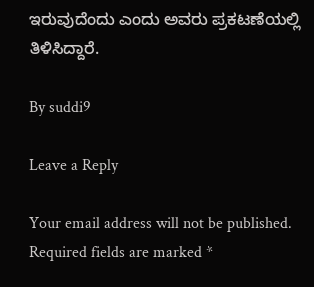ಇರುವುದೆಂದು ಎಂದು ಅವರು ಪ್ರಕಟಣೆಯಲ್ಲಿ ತಿಳಿಸಿದ್ದಾರೆ.

By suddi9

Leave a Reply

Your email address will not be published. Required fields are marked *